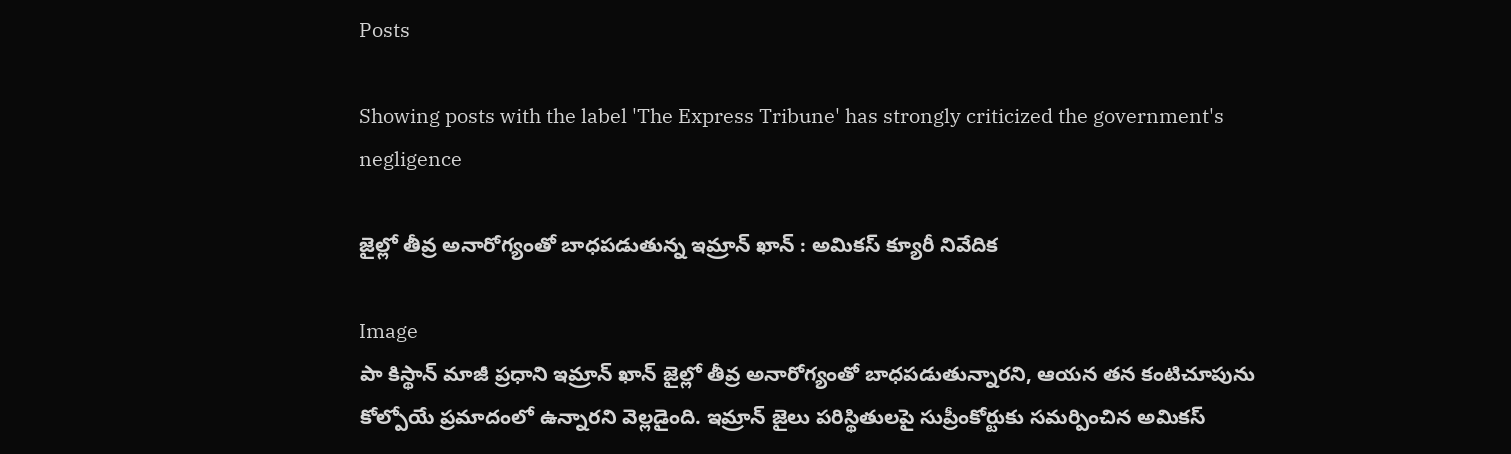Posts

Showing posts with the label 'The Express Tribune' has strongly criticized the government's negligence

జైల్లో తీవ్ర అనారోగ్యంతో బాధపడుతున్న ఇమ్రాన్ ఖాన్ : అమికస్ క్యూరీ నివేదిక

Image
పా కిస్థాన్ మాజీ ప్రధాని ఇమ్రాన్ ఖాన్ జైల్లో తీవ్ర అనారోగ్యంతో బాధపడుతున్నారని, ఆయన తన కంటిచూపును కోల్పోయే ప్రమాదంలో ఉన్నారని వెల్లడైంది. ఇమ్రాన్ జైలు పరిస్థితులపై సుప్రీంకోర్టుకు సమర్పించిన అమికస్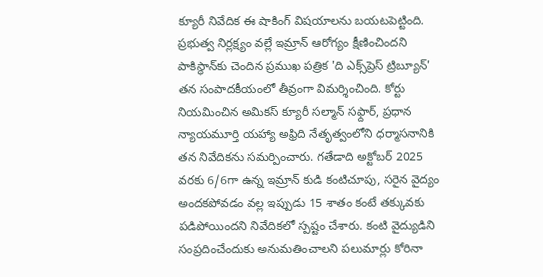క్యూరీ నివేదిక ఈ షాకింగ్ విషయాలను బయటపెట్టింది. ప్రభుత్వ నిర్లక్ష్యం వల్లే ఇమ్రాన్ ఆరోగ్యం క్షీణించిందని పాకిస్థాన్‌కు చెందిన ప్రముఖ పత్రిక 'ది ఎక్స్‌ప్రెస్ ట్రిబ్యూన్' తన సంపాదకీయంలో తీవ్రంగా విమర్శించింది. కోర్టు నియమించిన అమికస్ క్యూరీ సల్మాన్ సఫ్దార్, ప్రధాన న్యాయమూర్తి యహ్యా అఫ్రిది నేతృత్వంలోని ధర్మాసనానికి తన నివేదికను సమర్పించారు. గతేడాది అక్టోబర్ 2025 వరకు 6/6గా ఉన్న ఇమ్రాన్ కుడి కంటిచూపు, సరైన వైద్యం అందకపోవడం వల్ల ఇప్పుడు 15 శాతం కంటే తక్కువకు పడిపోయిందని నివేదికలో స్పష్టం చేశారు. కంటి వైద్యుడిని సంప్రదించేందుకు అనుమతించాలని పలుమార్లు కోరినా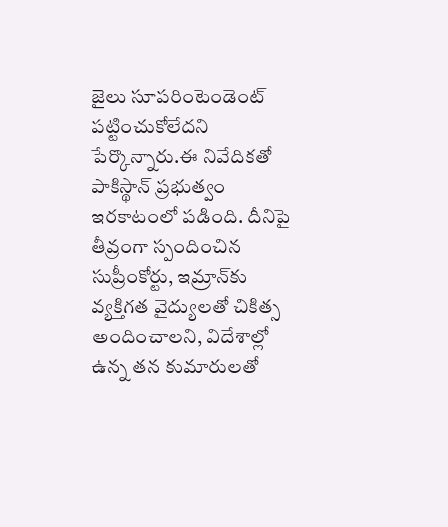జైలు సూపరింటెండెంట్ పట్టించుకోలేదని పేర్కొన్నారు.ఈ నివేదికతో పాకిస్థాన్ ప్రభుత్వం ఇరకాటంలో పడింది. దీనిపై తీవ్రంగా స్పందించిన సుప్రీంకోర్టు, ఇమ్రాన్‌కు వ్యక్తిగత వైద్యులతో చికిత్స అందించాలని, విదేశాల్లో ఉన్న తన కుమారులతో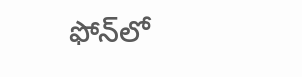ఫోన్‌లో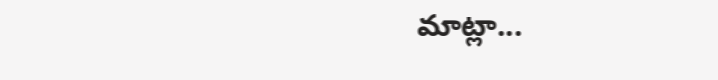మాట్లా...